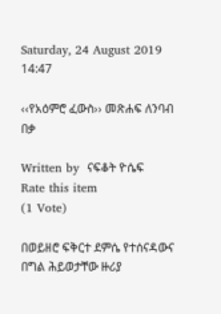Saturday, 24 August 2019 14:47

‹‹የአዕምሮ ፈውስ›› መጽሐፍ ለንባብ በቃ

Written by  ናፍቆት ዮሴፍ
Rate this item
(1 Vote)

በወይዘሮ ፍቅርተ ደምሴ የተሰናዳውና በግል ሕይወታቸው ዙሪያ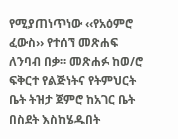የሚያጠነጥነው ‹‹የአዕምሮ ፈውስ›› የተሰኘ መጽሐፍ ለንባብ በቃ፡፡ መጽሐፉ ከወ/ሮ ፍቅርተ የልጅነትና የትምህርት ቤት ትዝታ ጀምሮ ከአገር ቤት በስደት እስከሄዱበት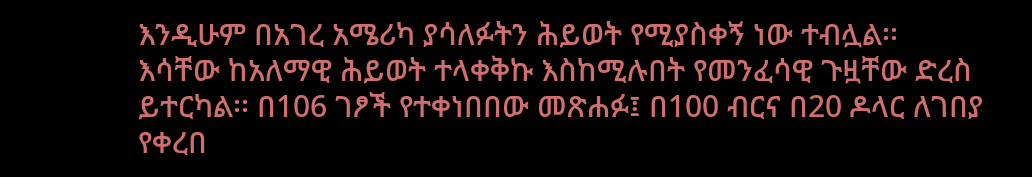እንዲሁም በአገረ አሜሪካ ያሳለፉትን ሕይወት የሚያስቀኝ ነው ተብሏል፡፡ እሳቸው ከአለማዊ ሕይወት ተላቀቅኩ እስከሚሉበት የመንፈሳዊ ጉዟቸው ድረስ ይተርካል፡፡ በ106 ገፆች የተቀነበበው መጽሐፉ፤ በ100 ብርና በ20 ዶላር ለገበያ የቀረበ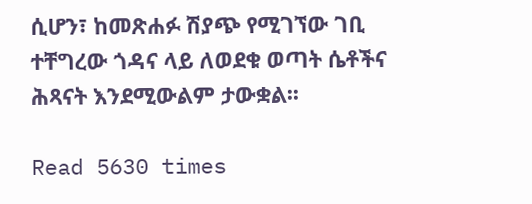ሲሆን፣ ከመጽሐፉ ሽያጭ የሚገኘው ገቢ ተቸግረው ጎዳና ላይ ለወደቁ ወጣት ሴቶችና ሕጻናት እንደሚውልም ታውቋል፡፡

Read 5630 times